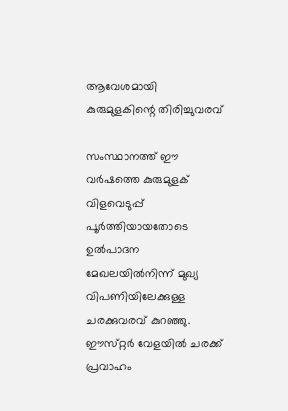ആവേശമായി കുരുമുളകിന്റെ തിരിച്ചുവരവ്

സംസ്ഥാനത്ത്‌ ഈ വർഷത്തെ കുരുമുളക്‌ വിളവെടുപ്പ്‌ പൂർത്തിയായതോടെ ഉൽപാദന മേഖലയിൽനിന്ന് മുഖ്യ വിപണിയിലേക്കുള്ള ചരക്കുവരവ്‌ കുറഞ്ഞു. ഈസ്‌റ്റർ വേളയിൽ ചരക്ക്‌ പ്രവാഹം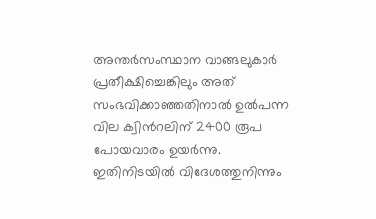അന്തർസംസ്ഥാന വാങ്ങലുകാർ പ്രതീക്ഷിച്ചെങ്കിലും അത്‌ സംഭവിക്കാഞ്ഞതിനാൽ ഉൽപന്ന വില ക്വിൻറലിന്‌ 2400 രൂപ പോയവാരം ഉയർന്നു. ഇതിനിടയിൽ വിദേശത്തുനിന്നും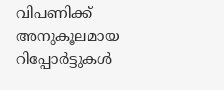വിപണിക്ക്‌ അനുകൂലമായ റിപ്പോർട്ടുകൾ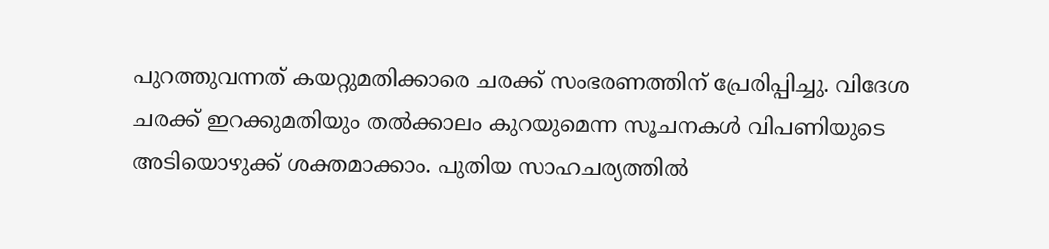പുറത്തുവന്നത്‌ കയറ്റുമതിക്കാരെ ചരക്ക്‌ സംഭരണത്തിന്‌ പ്രേരിപ്പിച്ചു. വിദേശ ചരക്ക്‌ ഇറക്കുമതിയും തൽക്കാലം കുറയുമെന്ന സൂചനകൾ വിപണിയുടെ അടിയൊഴുക്ക്‌ ശക്തമാക്കാം. പുതിയ സാഹചര്യത്തിൽ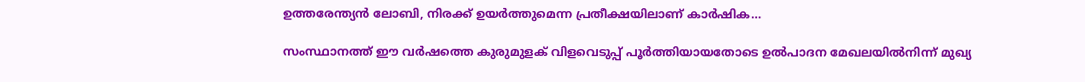ഉത്തരേന്ത്യൻ ലോബി, നിരക്ക്‌ ഉയർത്തുമെന്ന പ്രതീക്ഷയിലാണ്‌ കാർഷിക…

സംസ്ഥാനത്ത്‌ ഈ വർഷത്തെ കുരുമുളക്‌ വിളവെടുപ്പ്‌ പൂർത്തിയായതോടെ ഉൽപാദന മേഖലയിൽനിന്ന് മുഖ്യ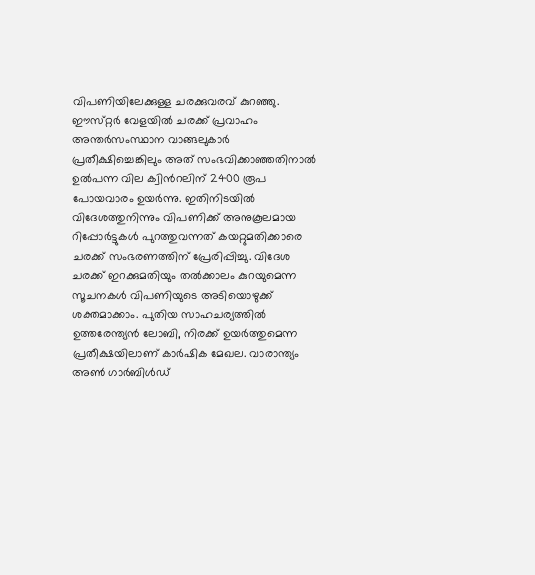വിപണിയിലേക്കുള്ള ചരക്കുവരവ്‌ കുറഞ്ഞു. ഈസ്‌റ്റർ വേളയിൽ ചരക്ക്‌ പ്രവാഹം അന്തർസംസ്ഥാന വാങ്ങലുകാർ പ്രതീക്ഷിച്ചെങ്കിലും അത്‌ സംഭവിക്കാഞ്ഞതിനാൽ ഉൽപന്ന വില ക്വിൻറലിന്‌ 2400 രൂപ പോയവാരം ഉയർന്നു. ഇതിനിടയിൽ വിദേശത്തുനിന്നും വിപണിക്ക്‌ അനുകൂലമായ റിപ്പോർട്ടുകൾ പുറത്തുവന്നത്‌ കയറ്റുമതിക്കാരെ ചരക്ക്‌ സംഭരണത്തിന്‌ പ്രേരിപ്പിച്ചു. വിദേശ ചരക്ക്‌ ഇറക്കുമതിയും തൽക്കാലം കുറയുമെന്ന സൂചനകൾ വിപണിയുടെ അടിയൊഴുക്ക്‌ ശക്തമാക്കാം. പുതിയ സാഹചര്യത്തിൽ ഉത്തരേന്ത്യൻ ലോബി, നിരക്ക്‌ ഉയർത്തുമെന്ന പ്രതീക്ഷയിലാണ്‌ കാർഷിക മേഖല. വാരാന്ത്യം അൺ ഗാർബിൾഡ്‌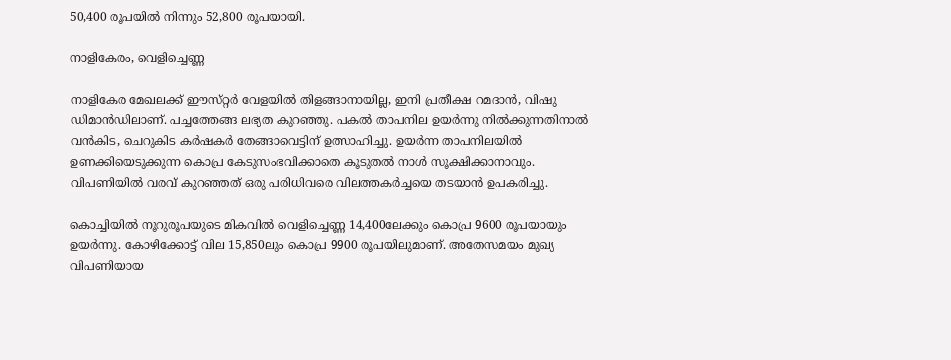50,400 രൂപയിൽ നിന്നും 52,800 രൂപയായി.

നാളികേരം, വെളിച്ചെണ്ണ

നാളികേര മേഖലക്ക്‌ ഈസ്‌റ്റർ വേളയിൽ തിളങ്ങാനായില്ല, ഇനി പ്രതീക്ഷ റമദാൻ, വിഷു ഡിമാൻഡിലാണ്‌. പച്ചത്തേങ്ങ ലഭ്യത കുറഞ്ഞു. പകൽ താപനില ഉയർന്നു നിൽക്കുന്നതിനാൽ വൻകിട, ചെറുകിട കർഷകർ തേങ്ങാവെട്ടിന്‌ ഉത്സാഹിച്ചു. ഉയർന്ന താപനിലയിൽ ഉണക്കിയെടുക്കുന്ന കൊപ്ര കേടുസംഭവിക്കാതെ കൂടുതൽ നാൾ സൂക്ഷിക്കാനാവും. വിപണിയിൽ വരവ്‌ കുറഞ്ഞത്‌ ഒരു പരിധിവരെ വിലത്തകർച്ചയെ തടയാൻ ഉപകരിച്ചു.

കൊച്ചിയിൽ നൂറുരൂപയുടെ മികവിൽ വെളിച്ചെണ്ണ 14,400ലേക്കും കൊപ്ര 9600 രൂപയായും ഉയർന്നു. കോഴിക്കോട്ട് വില 15,850ലും കൊപ്ര 9900 രൂപയിലുമാണ്‌. അതേസമയം മുഖ്യ വിപണിയായ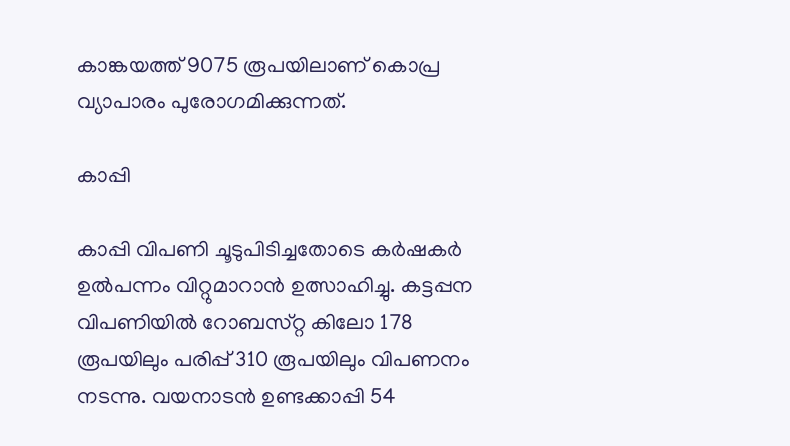കാങ്കയത്ത്‌ 9075 രൂപയിലാണ്‌ കൊപ്ര വ്യാപാരം പുരോഗമിക്കുന്നത്‌.

കാപ്പി

കാപ്പി വിപണി ചൂടുപിടിച്ചതോടെ കർഷകർ ഉൽപന്നം വിറ്റുമാറാൻ ഉത്സാഹിച്ചു. കട്ടപ്പന വിപണിയിൽ റോബസ്‌റ്റ കിലോ 178 രൂപയിലും പരിപ്പ്‌ 310 രൂപയിലും വിപണനം നടന്നു. വയനാടൻ ഉണ്ടക്കാപ്പി 54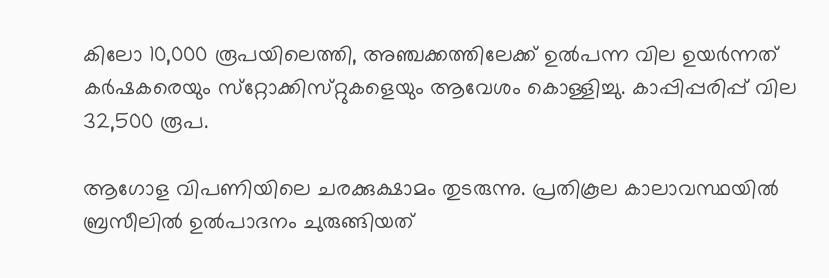കിലോ 10,000 രൂപയിലെത്തി, അഞ്ചക്കത്തിലേക്ക്‌ ഉൽപന്ന വില ഉയർന്നത്‌ കർഷകരെയും സ്‌റ്റോക്കിസ്‌റ്റുകളെയും ആവേശം കൊള്ളിച്ചു. കാപ്പിപ്പരിപ്പ്‌ വില 32,500 രൂപ.

ആഗോള വിപണിയിലെ ചരക്കുക്ഷാമം തുടരുന്നു. പ്രതികൂല കാലാവസ്ഥയിൽ ബ്രസീലിൽ ഉൽപാദനം ചുരുങ്ങിയത്‌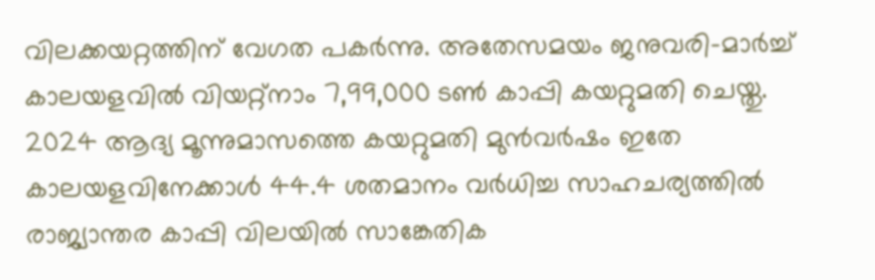വിലക്കയറ്റത്തിന്‌ വേഗത പകർന്നു. അതേസമയം ജനുവരി-മാർച്ച്‌ കാലയളവിൽ വിയറ്റ്നാം 7,99,000 ടൺ കാപ്പി കയറ്റുമതി ചെയ്തു. 2024 ആദ്യ മൂന്നുമാസത്തെ കയറ്റുമതി മുൻവർഷം ഇതേ കാലയളവിനേക്കാൾ 44.4 ശതമാനം വർധിച്ച സാഹചര്യത്തിൽ രാജ്യാന്തര കാപ്പി വിലയിൽ സാങ്കേതിക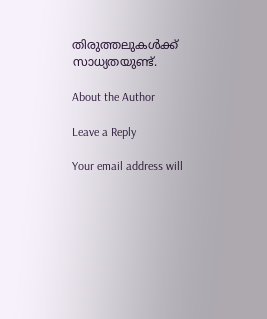തിരുത്തലുകൾക്ക്‌ സാധ്യതയുണ്ട്.

About the Author

Leave a Reply

Your email address will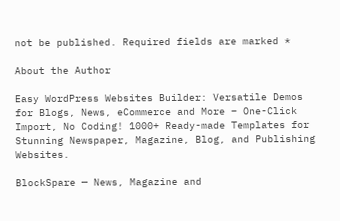not be published. Required fields are marked *

About the Author

Easy WordPress Websites Builder: Versatile Demos for Blogs, News, eCommerce and More – One-Click Import, No Coding! 1000+ Ready-made Templates for Stunning Newspaper, Magazine, Blog, and Publishing Websites.

BlockSpare — News, Magazine and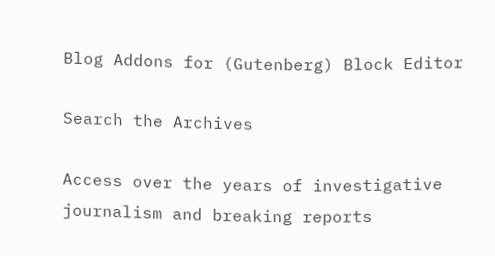Blog Addons for (Gutenberg) Block Editor

Search the Archives

Access over the years of investigative journalism and breaking reports